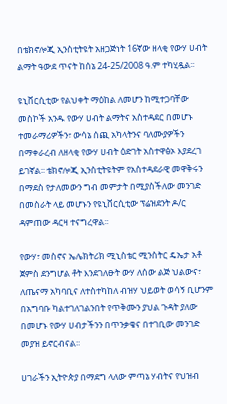በቴክኖሎጂ ኢንስቲትዩት አዘጋጅነት 16ኛው ዘላቂ የውሃ ሀብት ልማት ዓውደ ጥናት ከሰኔ 24-25/2008 ዓ.ም ተካሂዷል፡፡

ዩኒቨርሲቲው የልህቀት ማዕከል ለመሆን ከሚተጋባቸው መስኮች አንዱ የውሃ ሀብት ልማትና አስተዳደር በመሆኑ ተመራማሪዎችን፣ ውሳኔ ሰጪ አካላትንና ባለሙያዎችን በማቀራረብ ለዘላቂ የውሃ ሀብት ዕድገት አስተዋፅኦ እያደረገ ይገኛል፡፡ ቴክኖሎጂ ኢንስቲትዩትም የአስተዳደራዊ መዋቅሩን በማደስ የታለመውን ግብ መምታት በሚያስችለው መንገድ በመስራት ላይ መሆኑን የዩኒቨርሲቲው ፕሬዝደንት ዶ/ር ዳምጠው ዳርዛ ተናግረዋል፡፡

የውሃ፣ መስኖና ኤሌክትሪክ ሚኒስቴር ሚንስትር ዴኤታ አቶ ጀምስ ደንግሆል ቶት እንደገለፁት ውሃ ለሰው ልጅ ህልውና፣ ለጤናማ አካባቢና ለተስተካከለ ብዝሃ ህይወት ወሳኝ ቢሆንም በአግባቡ ካልተገለገልንበት የጥቅሙን ያህል ጉዳት ያለው በመሆኑ የውሃ ሀብታችንን በጥንቃቄና በተገቢው መንገድ መያዝ ይኖርብናል፡፡

ሀገራችን ኢትዮጵያ በማደግ ላለው ምጣኔ ሃብትና የህዝብ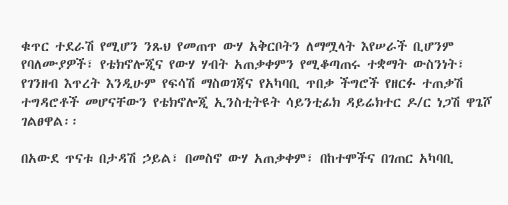ቁጥር ተደራሽ የሚሆን ንጹህ የመጠጥ ውሃ አቅርቦትን ለማሟላት እየሠራች ቢሆንም የባለሙያዎች፣ የቴክኖሎጂና የውሃ ሃብት አጠቃቀምን የሚቆጣጠሩ ተቋማት ውስንነት፣ የገንዘብ እጥረት እንዲሁም የፍሳሽ ማስወገጃና የአካባቢ ጥበቃ ችግሮች የዘርፉ ተጠቃሽ ተግዳሮቶች መሆናቸውን የቴክኖሎጂ ኢንስቲትዩት ሳይንቲፊክ ዳይሬክተር ዶ/ር ነጋሽ ዋጌሾ ገልፀዋል፡፡

በአውደ ጥናቱ በታዳሽ ኃይል፣ በመስኖ ውሃ አጠቃቀም፣ በከተሞችና በገጠር አካባቢ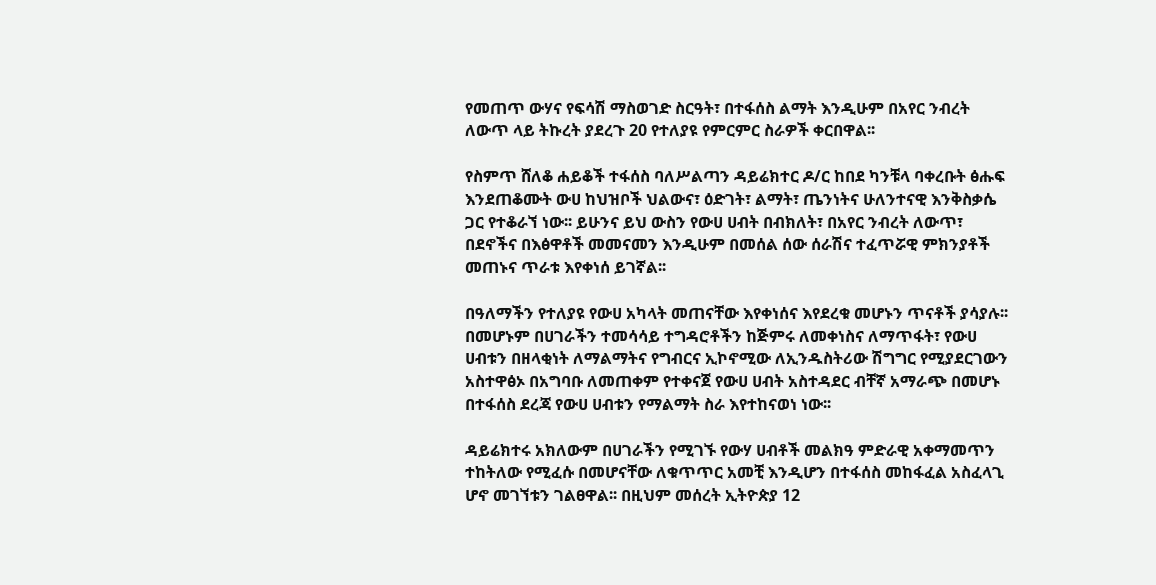የመጠጥ ውሃና የፍሳሽ ማስወገድ ስርዓት፣ በተፋሰስ ልማት እንዲሁም በአየር ንብረት ለውጥ ላይ ትኩረት ያደረጉ 20 የተለያዩ የምርምር ስራዎች ቀርበዋል፡፡

የስምጥ ሸለቆ ሐይቆች ተፋሰስ ባለሥልጣን ዳይሬክተር ዶ/ር ከበደ ካንቹላ ባቀረቡት ፅሑፍ እንደጠቆሙት ውሀ ከህዝቦች ህልውና፣ ዕድገት፣ ልማት፣ ጤንነትና ሁለንተናዊ እንቅስቃሴ ጋር የተቆራኘ ነው፡፡ ይሁንና ይህ ውስን የውሀ ሀብት በብክለት፣ በአየር ንብረት ለውጥ፣ በደኖችና በእፅዋቶች መመናመን እንዲሁም በመሰል ሰው ሰራሽና ተፈጥሯዊ ምክንያቶች መጠኑና ጥራቱ እየቀነሰ ይገኛል፡፡

በዓለማችን የተለያዩ የውሀ አካላት መጠናቸው እየቀነሰና እየደረቁ መሆኑን ጥናቶች ያሳያሉ፡፡ በመሆኑም በሀገራችን ተመሳሳይ ተግዳሮቶችን ከጅምሩ ለመቀነስና ለማጥፋት፣ የውሀ ሀብቱን በዘላቂነት ለማልማትና የግብርና ኢኮኖሚው ለኢንዱስትሪው ሽግግር የሚያደርገውን አስተዋፅኦ በአግባቡ ለመጠቀም የተቀናጀ የውሀ ሀብት አስተዳደር ብቸኛ አማራጭ በመሆኑ በተፋሰስ ደረጃ የውሀ ሀብቱን የማልማት ስራ እየተከናወነ ነው፡፡

ዳይሬክተሩ አክለውም በሀገራችን የሚገኙ የውሃ ሀብቶች መልክዓ ምድራዊ አቀማመጥን ተከትለው የሚፈሱ በመሆናቸው ለቁጥጥር አመቺ እንዲሆን በተፋሰስ መከፋፈል አስፈላጊ ሆኖ መገኘቱን ገልፀዋል፡፡ በዚህም መሰረት ኢትዮጵያ 12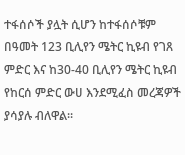ተፋሰሶች ያሏት ሲሆን ከተፋሰሶቹም በዓመት 123 ቢሊየን ሜትር ኪዩብ የገጸ ምድር እና ከ30-40 ቢሊየን ሜትር ኪዩብ የከርሰ ምድር ውሀ እንደሚፈስ መረጃዎች ያሳያሉ ብለዋል፡፡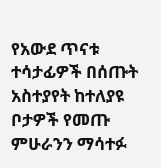የአውደ ጥናቱ ተሳታፊዎች በሰጡት አስተያየት ከተለያዩ ቦታዎች የመጡ ምሁራንን ማሳተፉ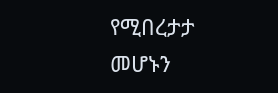የሚበረታታ መሆኑን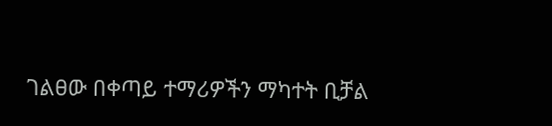ገልፀው በቀጣይ ተማሪዎችን ማካተት ቢቻል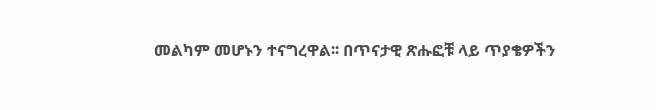መልካም መሆኑን ተናግረዋል፡፡ በጥናታዊ ጽሑፎቹ ላይ ጥያቄዎችን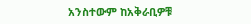አንስተውም ከአቅራቢዎቹ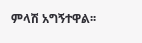ምላሽ አግኝተዋል፡፡